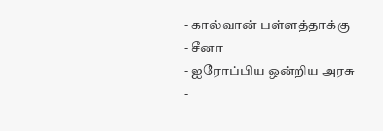- கால்வான் பள்ளத்தாக்கு
- சீனா
- ஐரோப்பிய ஒன்றிய அரசு
-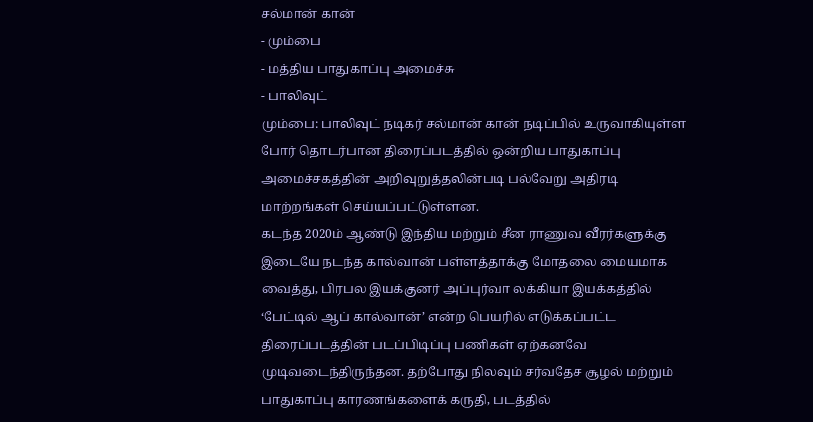சல்மான் கான்
- மும்பை
- மத்திய பாதுகாப்பு அமைச்சு
- பாலிவுட்
மும்பை: பாலிவுட் நடிகர் சல்மான் கான் நடிப்பில் உருவாகியுள்ள போர் தொடர்பான திரைப்படத்தில் ஒன்றிய பாதுகாப்பு அமைச்சகத்தின் அறிவுறுத்தலின்படி பல்வேறு அதிரடி மாற்றங்கள் செய்யப்பட்டுள்ளன.
கடந்த 2020ம் ஆண்டு இந்திய மற்றும் சீன ராணுவ வீரர்களுக்கு இடையே நடந்த கால்வான் பள்ளத்தாக்கு மோதலை மையமாக வைத்து, பிரபல இயக்குனர் அப்புர்வா லக்கியா இயக்கத்தில் ‘பேட்டில் ஆப் கால்வான்’ என்ற பெயரில் எடுக்கப்பட்ட திரைப்படத்தின் படப்பிடிப்பு பணிகள் ஏற்கனவே முடிவடைந்திருந்தன. தற்போது நிலவும் சர்வதேச சூழல் மற்றும் பாதுகாப்பு காரணங்களைக் கருதி, படத்தில்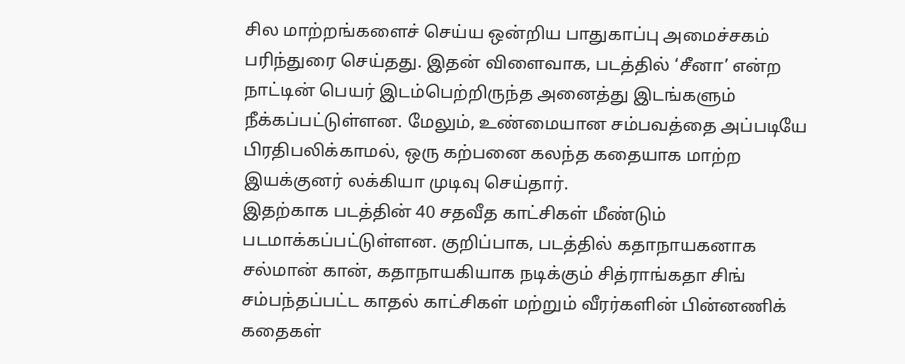சில மாற்றங்களைச் செய்ய ஒன்றிய பாதுகாப்பு அமைச்சகம் பரிந்துரை செய்தது. இதன் விளைவாக, படத்தில் ‘சீனா’ என்ற நாட்டின் பெயர் இடம்பெற்றிருந்த அனைத்து இடங்களும் நீக்கப்பட்டுள்ளன. மேலும், உண்மையான சம்பவத்தை அப்படியே பிரதிபலிக்காமல், ஒரு கற்பனை கலந்த கதையாக மாற்ற இயக்குனர் லக்கியா முடிவு செய்தார்.
இதற்காக படத்தின் 40 சதவீத காட்சிகள் மீண்டும் படமாக்கப்பட்டுள்ளன. குறிப்பாக, படத்தில் கதாநாயகனாக சல்மான் கான், கதாநாயகியாக நடிக்கும் சித்ராங்கதா சிங் சம்பந்தப்பட்ட காதல் காட்சிகள் மற்றும் வீரர்களின் பின்னணிக் கதைகள்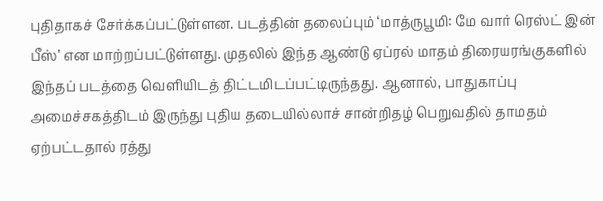புதிதாகச் சேர்க்கப்பட்டுள்ளன. படத்தின் தலைப்பும் ‘மாத்ருபூமி: மே வார் ரெஸ்ட் இன் பீஸ்’ என மாற்றப்பட்டுள்ளது. முதலில் இந்த ஆண்டு ஏப்ரல் மாதம் திரையரங்குகளில் இந்தப் படத்தை வெளியிடத் திட்டமிடப்பட்டிருந்தது. ஆனால், பாதுகாப்பு அமைச்சகத்திடம் இருந்து புதிய தடையில்லாச் சான்றிதழ் பெறுவதில் தாமதம் ஏற்பட்டதால் ரத்து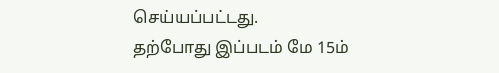செய்யப்பட்டது.
தற்போது இப்படம் மே 15ம்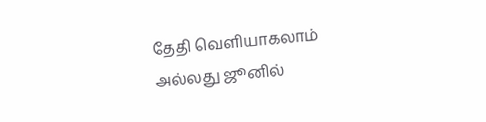தேதி வெளியாகலாம் அல்லது ஜூனில்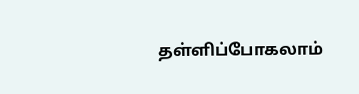தள்ளிப்போகலாம்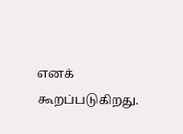எனக் கூறப்படுகிறது.